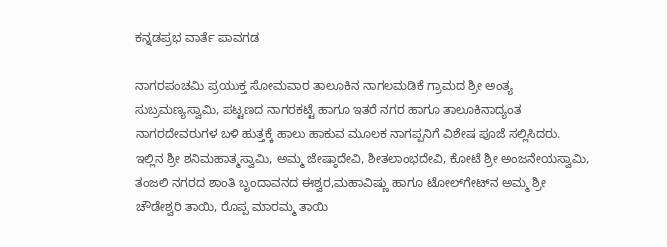ಕನ್ನಡಪ್ರಭ ವಾರ್ತೆ ಪಾವಗಡ

ನಾಗರಪಂಚಮಿ ಪ್ರಯುಕ್ತ ಸೋಮವಾರ ತಾಲೂಕಿನ ನಾಗಲಮಡಿಕೆ ಗ್ರಾಮದ ಶ್ರೀ ಅಂತ್ಯ ಸುಬ್ರಮಣ್ಯಸ್ವಾಮಿ, ಪಟ್ಟಣದ ನಾಗರಕಟ್ಟೆ ಹಾಗೂ ಇತರೆ ನಗರ ಹಾಗೂ ತಾಲೂಕಿನಾದ್ಯಂತ ನಾಗರದೇವರುಗಳ ಬಳಿ ಹುತ್ತಕ್ಕೆ ಹಾಲು ಹಾಕುವ ಮೂಲಕ ನಾಗಪ್ಪನಿಗೆ ವಿಶೇಷ ಪೂಜೆ ಸಲ್ಲಿಸಿದರು. ಇಲ್ಲಿನ ಶ್ರೀ ಶನಿಮಹಾತ್ಮಸ್ವಾಮಿ, ಅಮ್ಮ ಜೇಷ್ಠಾದೇವಿ, ಶೀತಲಾಂಭದೇವಿ, ಕೋಟೆ ಶ್ರೀ ಅಂಜನೇಯಸ್ವಾಮಿ, ತಂಜಲಿ ನಗರದ ಶಾಂತಿ ಬೃಂದಾವನದ ಈಶ್ವರ,ಮಹಾವಿಷ್ಣು ಹಾಗೂ ಟೋಲ್‌ಗೇಟ್‌ನ ಅಮ್ಮ ಶ್ರೀ ಚೌಡೇಶ್ವರಿ ತಾಯಿ, ರೊಪ್ಪ ಮಾರಮ್ಮ ತಾಯಿ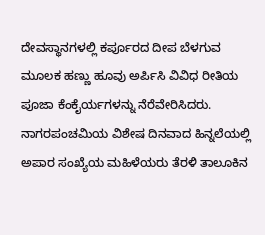ದೇವಸ್ಥಾನಗಳಲ್ಲಿ ಕರ್ಪೂರದ ದೀಪ ಬೆಳಗುವ ಮೂಲಕ ಹಣ್ಣು ಹೂವು ಅರ್ಪಿಸಿ ವಿವಿಧ ರೀತಿಯ ಪೂಜಾ ಕೆಂಕೈರ್ಯಗಳನ್ನು ನೆರೆವೇರಿಸಿದರು. ನಾಗರಪಂಚಮಿಯ ವಿಶೇಷ ದಿನವಾದ ಹಿನ್ನಲೆಯಲ್ಲಿ ಅಪಾರ ಸಂಖ್ಯೆಯ ಮಹಿಳೆಯರು ತೆರಳಿ ತಾಲೂಕಿನ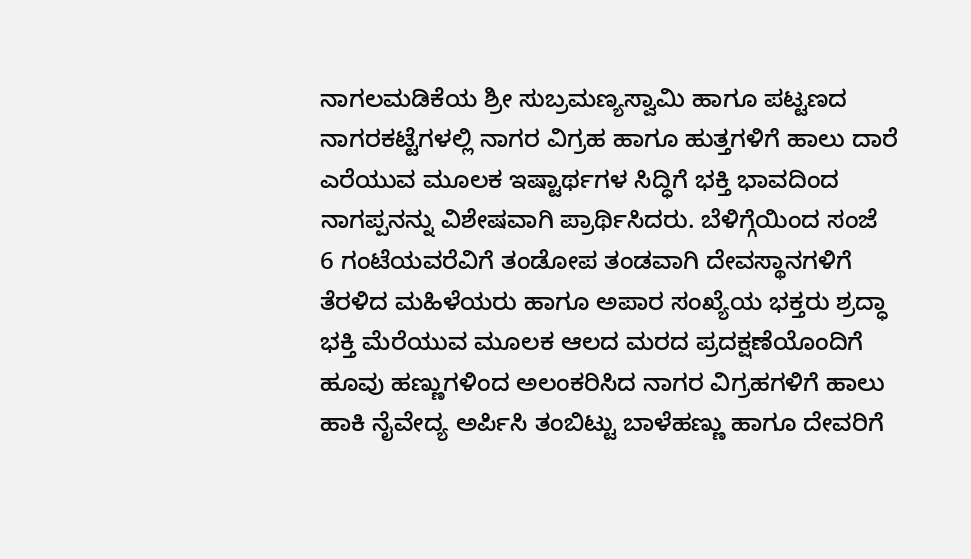ನಾಗಲಮಡಿಕೆಯ ಶ್ರೀ ಸುಬ್ರಮಣ್ಯಸ್ವಾಮಿ ಹಾಗೂ ಪಟ್ಟಣದ ನಾಗರಕಟ್ಟೆಗಳಲ್ಲಿ ನಾಗರ ವಿಗ್ರಹ ಹಾಗೂ ಹುತ್ತಗಳಿಗೆ ಹಾಲು ದಾರೆ ಎರೆಯುವ ಮೂಲಕ ಇಷ್ಟಾರ್ಥಗಳ ಸಿದ್ಧಿಗೆ ಭಕ್ತಿ ಭಾವದಿಂದ ನಾಗಪ್ಪನನ್ನು ವಿಶೇಷವಾಗಿ ಪ್ರಾರ್ಥಿಸಿದರು. ಬೆಳಿಗ್ಗೆಯಿಂದ ಸಂಜೆ 6 ಗಂಟೆಯವರೆವಿಗೆ ತಂಡೋಪ ತಂಡವಾಗಿ ದೇವಸ್ಥಾನಗಳಿಗೆ ತೆರಳಿದ ಮಹಿಳೆಯರು ಹಾಗೂ ಅಪಾರ ಸಂಖ್ಯೆಯ ಭಕ್ತರು ಶ್ರದ್ಧಾ ಭಕ್ತಿ ಮೆರೆಯುವ ಮೂಲಕ ಆಲದ ಮರದ ಪ್ರದಕ್ಷಣೆಯೊಂದಿಗೆ ಹೂವು ಹಣ್ಣುಗಳಿಂದ ಅಲಂಕರಿಸಿದ ನಾಗರ ವಿಗ್ರಹಗಳಿಗೆ ಹಾಲು ಹಾಕಿ ನೈವೇದ್ಯ ಅರ್ಪಿಸಿ ತಂಬಿಟ್ಟು ಬಾಳೆಹಣ್ಣು ಹಾಗೂ ದೇವರಿಗೆ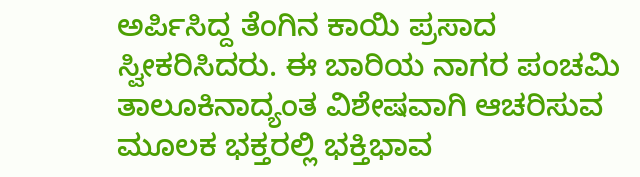ಅರ್ಪಿಸಿದ್ದ ತೆಂಗಿನ ಕಾಯಿ ಪ್ರಸಾದ ಸ್ವೀಕರಿಸಿದರು. ಈ ಬಾರಿಯ ನಾಗರ ಪಂಚಮಿ ತಾಲೂಕಿನಾದ್ಯಂತ ವಿಶೇಷವಾಗಿ ಆಚರಿಸುವ ಮೂಲಕ ಭಕ್ತರಲ್ಲಿ ಭಕ್ತಿಭಾವ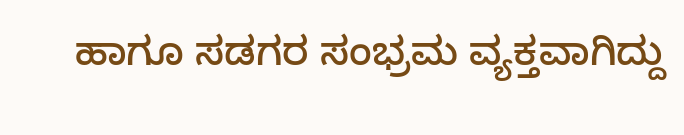ಹಾಗೂ ಸಡಗರ ಸಂಭ್ರಮ ವ್ಯಕ್ತವಾಗಿದ್ದು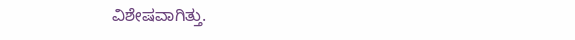ವಿಶೇಷವಾಗಿತ್ತು.